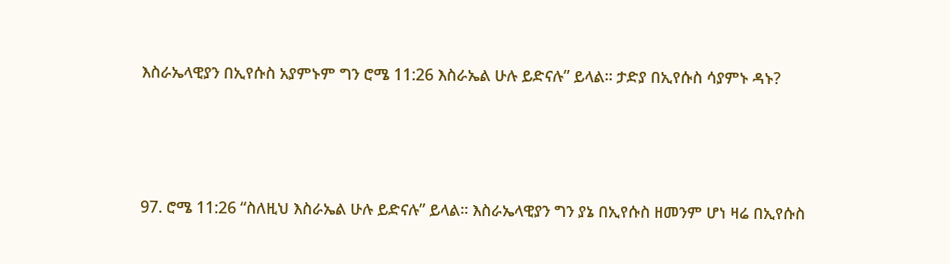እስራኤላዊያን በኢየሱስ አያምኑም ግን ሮሜ 11:26 እስራኤል ሁሉ ይድናሉ” ይላል፡፡ ታድያ በኢየሱስ ሳያምኑ ዳኑ?




97. ሮሜ 11:26 “ስለዚህ እስራኤል ሁሉ ይድናሉ” ይላል፡፡ እስራኤላዊያን ግን ያኔ በኢየሱስ ዘመንም ሆነ ዛሬ በኢየሱስ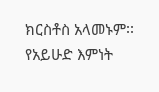ክርስቶስ አላመኑም፡፡ የአይሁድ እምነት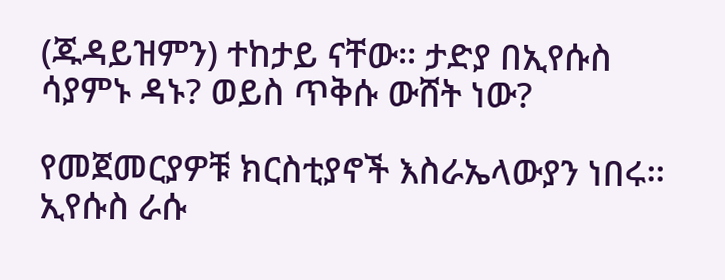(ጁዳይዝምን) ተከታይ ናቸው፡፡ ታድያ በኢየሱስ ሳያምኑ ዳኑ? ወይስ ጥቅሱ ውሸት ነው?

የመጀመርያዎቹ ክርስቲያኖች እስራኤላውያን ነበሩ፡፡ ኢየሱስ ራሱ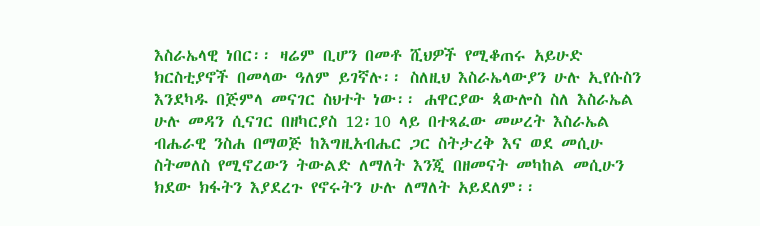እስራኤላዊ ነበር፡፡ ዛሬም ቢሆን በመቶ ሺህዎች የሚቆጠሩ አይሁድ ክርስቲያኖች በመላው ዓለም ይገኛሉ፡፡ ስለዚህ እስራኤላውያን ሁሉ ኢየሱስን እንደካዱ በጅምላ መናገር ስህተት ነው፡፡ ሐዋርያው ጳውሎስ ስለ እስራኤል ሁሉ መዳን ሲናገር በዘካርያስ 12፡10 ላይ በተጻፈው መሠረት እስራኤል ብሔራዊ ንስሐ በማወጅ ከእግዚአብሔር ጋር ስትታረቅ እና ወደ መሲሁ ስትመለስ የሚኖረውን ትውልድ ለማለት እንጂ በዘመናት መካከል መሲሁን ክደው ክፋትን እያደረጉ የኖሩትን ሁሉ ለማለት አይደለም፡፡